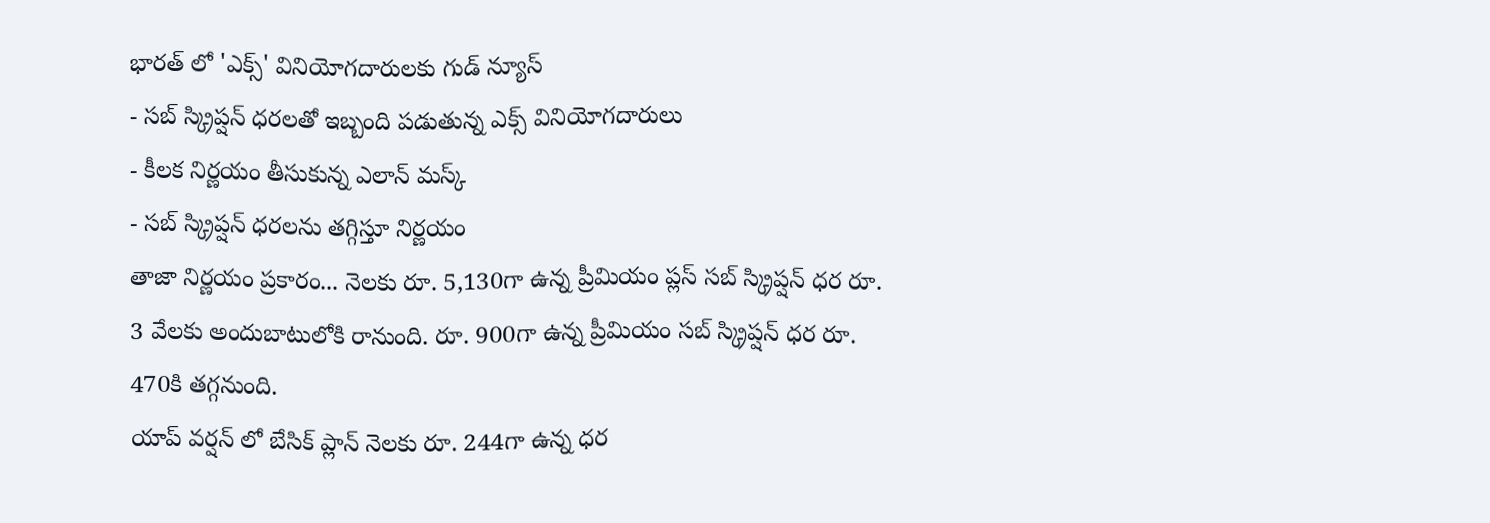భారత్ లో 'ఎక్స్' వినియోగదారులకు గుడ్ న్యూస్
- సబ్ స్క్రిప్షన్ ధరలతో ఇబ్బంది పడుతున్న ఎక్స్ వినియోగదారులు
- కీలక నిర్ణయం తీసుకున్న ఎలాన్ మస్క్
- సబ్ స్క్రిప్షన్ ధరలను తగ్గిస్తూ నిర్ణయం
తాజా నిర్ణయం ప్రకారం... నెలకు రూ. 5,130గా ఉన్న ప్రీమియం ప్లస్ సబ్ స్క్రిప్షన్ ధర రూ. 3 వేలకు అందుబాటులోకి రానుంది. రూ. 900గా ఉన్న ప్రీమియం సబ్ స్క్రిప్షన్ ధర రూ. 470కి తగ్గనుంది.
యాప్ వర్షన్ లో బేసిక్ ప్లాన్ నెలకు రూ. 244గా ఉన్న ధర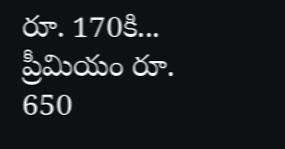రూ. 170కి... ప్రీమియం రూ. 650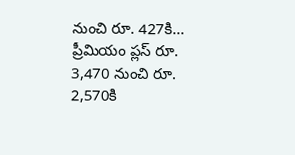నుంచి రూ. 427కి... ప్రీమియం ప్లస్ రూ. 3,470 నుంచి రూ. 2,570కి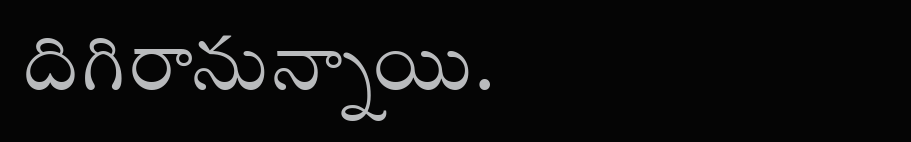దిగిరానున్నాయి.